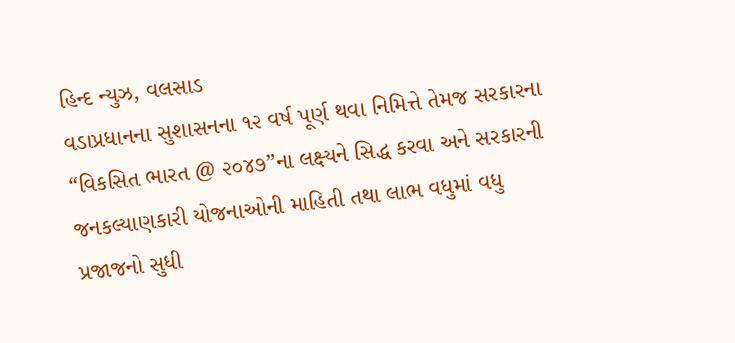હિન્દ ન્યુઝ, વલસાડ
વડાપ્રધાનના સુશાસનના ૧૨ વર્ષ પૂર્ણ થવા નિમિત્તે તેમજ સરકારના “વિકસિત ભારત @ ૨૦૪૭”ના લક્ષ્યને સિદ્ધ કરવા અને સરકારની જનકલ્યાણકારી યોજનાઓની માહિતી તથા લાભ વધુમાં વધુ પ્રજાજનો સુધી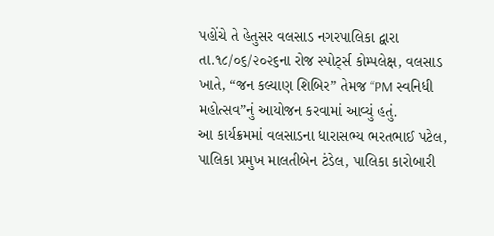પહોંચે તે હેતુસર વલસાડ નગરપાલિકા દ્વારા તા.૧૮/૦૬/૨૦૨૬ના રોજ સ્પોર્ટ્સ કોમ્પલેક્ષ, વલસાડ ખાતે, “જન કલ્યાણ શિબિર” તેમજ “PM સ્વનિધી મહોત્સવ”નું આયોજન કરવામાં આવ્યું હતું.
આ કાર્યક્રમમાં વલસાડના ધારાસભ્ય ભરતભાઈ પટેલ, પાલિકા પ્રમુખ માલતીબેન ટંડેલ, પાલિકા કારોબારી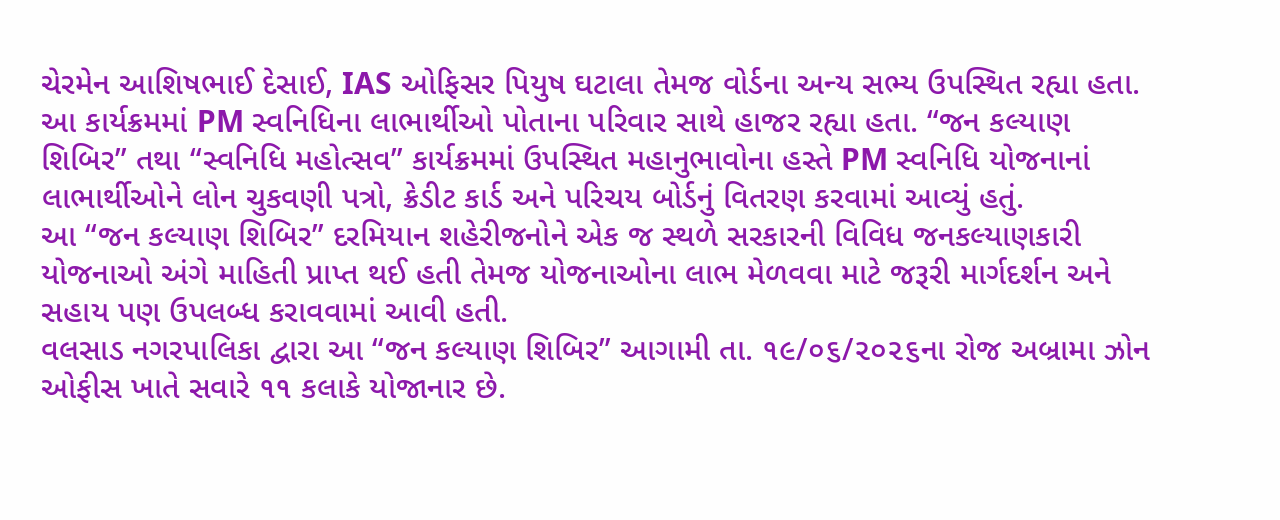ચેરમેન આશિષભાઈ દેસાઈ, IAS ઓફિસર પિયુષ ઘટાલા તેમજ વોર્ડના અન્ય સભ્ય ઉપસ્થિત રહ્યા હતા. આ કાર્યક્રમમાં PM સ્વનિધિના લાભાર્થીઓ પોતાના પરિવાર સાથે હાજર રહ્યા હતા. “જન કલ્યાણ શિબિર” તથા “સ્વનિધિ મહોત્સવ” કાર્યક્રમમાં ઉપસ્થિત મહાનુભાવોના હસ્તે PM સ્વનિધિ યોજનાનાં લાભાર્થીઓને લોન ચુકવણી પત્રો, ક્રેડીટ કાર્ડ અને પરિચય બોર્ડનું વિતરણ કરવામાં આવ્યું હતું.
આ “જન કલ્યાણ શિબિર” દરમિયાન શહેરીજનોને એક જ સ્થળે સરકારની વિવિધ જનકલ્યાણકારી યોજનાઓ અંગે માહિતી પ્રાપ્ત થઈ હતી તેમજ યોજનાઓના લાભ મેળવવા માટે જરૂરી માર્ગદર્શન અને સહાય પણ ઉપલબ્ધ કરાવવામાં આવી હતી.
વલસાડ નગરપાલિકા દ્વારા આ “જન કલ્યાણ શિબિર” આગામી તા. ૧૯/૦૬/૨૦૨૬ના રોજ અબ્રામા ઝોન ઓફીસ ખાતે સવારે ૧૧ કલાકે યોજાનાર છે.